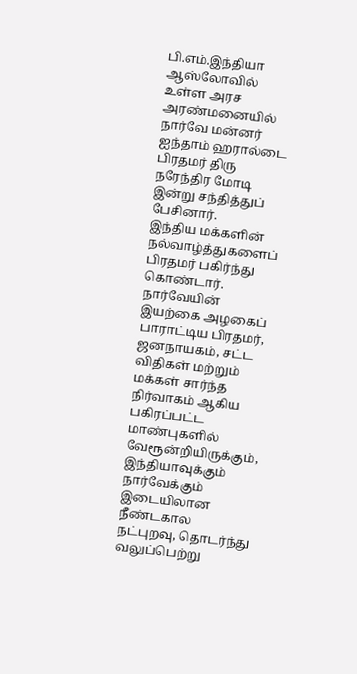பி.எம்.இந்தியா
ஆஸ்லோவில் உள்ள அரச அரண்மனையில் நார்வே மன்னர் ஐந்தாம் ஹரால்டை பிரதமர் திரு நரேந்திர மோடி இன்று சந்தித்துப் பேசினார்.
இந்திய மக்களின் நல்வாழ்த்துகளைப் பிரதமர் பகிர்ந்து கொண்டார். நார்வேயின் இயற்கை அழகைப் பாராட்டிய பிரதமர், ஜனநாயகம், சட்ட விதிகள் மற்றும் மக்கள் சார்ந்த நிர்வாகம் ஆகிய பகிரப்பட்ட மாண்புகளில் வேரூன்றியிருக்கும், இந்தியாவுக்கும் நார்வேக்கும் இடையிலான நீண்டகால நட்புறவு, தொடர்ந்து வலுப்பெற்று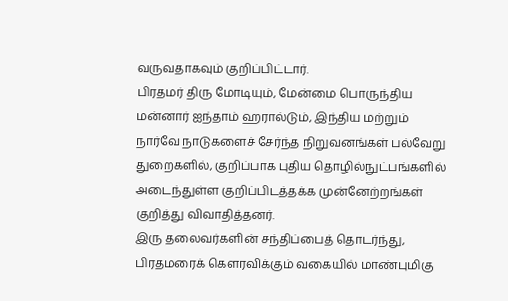வருவதாகவும் குறிப்பிட்டார்.
பிரதமர் திரு மோடியும், மேன்மை பொருந்திய மன்னார் ஐந்தாம் ஹரால்டும், இந்திய மற்றும் நார்வே நாடுகளைச் சேர்ந்த நிறுவனங்கள் பல்வேறு துறைகளில், குறிப்பாக புதிய தொழில்நுட்பங்களில் அடைந்துள்ள குறிப்பிடத்தக்க முன்னேற்றங்கள் குறித்து விவாதித்தனர்.
இரு தலைவர்களின் சந்திப்பைத் தொடர்ந்து, பிரதமரைக் கௌரவிக்கும் வகையில் மாண்புமிகு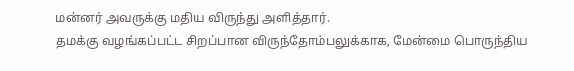மன்னர் அவருக்கு மதிய விருந்து அளித்தார்.
தமக்கு வழங்கப்பட்ட சிறப்பான விருந்தோம்பலுக்காக, மேன்மை பொருந்திய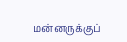மன்னருக்குப்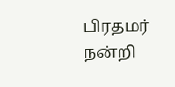பிரதமர் நன்றி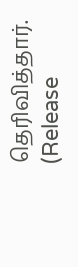தெரிவித்தார்.
(Release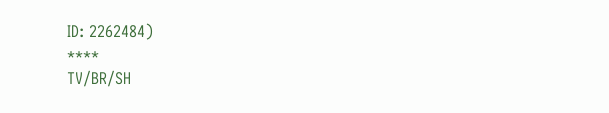ID: 2262484)
****
TV/BR/SH